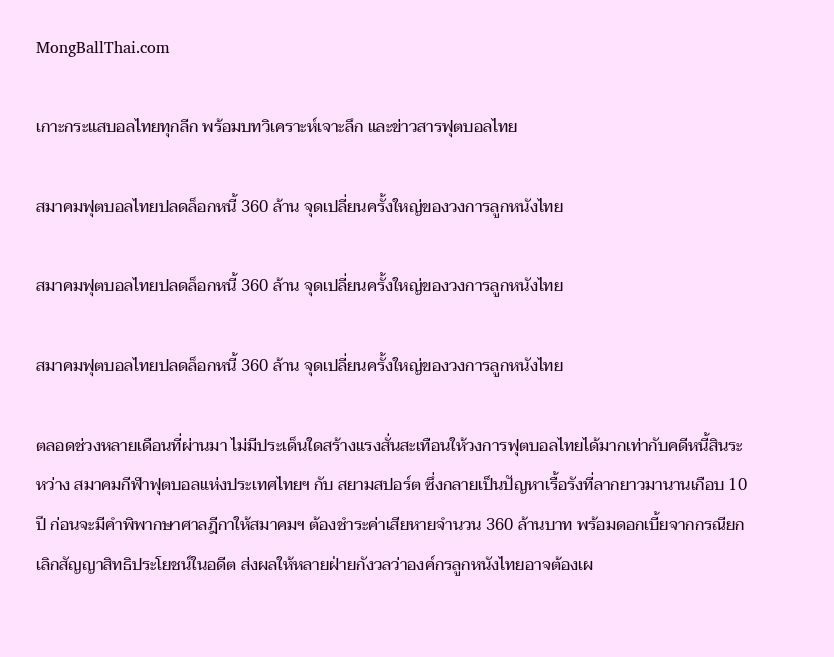MongBallThai.com

เกาะกระแสบอลไทยทุกลีก พร้อมบทวิเคราะห์เจาะลึก และข่าวสารฟุตบอลไทย

สมาคมฟุตบอลไทยปลดล็อกหนี้ 360 ล้าน จุดเปลี่ยนครั้งใหญ่ของวงการลูกหนังไทย

สมาคมฟุตบอลไทยปลดล็อกหนี้ 360 ล้าน จุดเปลี่ยนครั้งใหญ่ของวงการลูกหนังไทย

สมาคมฟุตบอลไทยปลดล็อกหนี้ 360 ล้าน จุดเปลี่ยนครั้งใหญ่ของวงการลูกหนังไทย

ตลอดช่วงหลายเดือนที่ผ่านมา ไม่มีประเด็นใดสร้างแรงสั่นสะเทือนให้วงการฟุตบอลไทยได้มากเท่ากับคดีหนี้สินระหว่าง สมาคมกีฬาฟุตบอลแห่งประเทศไทยฯ กับ สยามสปอร์ต ซึ่งกลายเป็นปัญหาเรื้อรังที่ลากยาวมานานเกือบ 10 ปี ก่อนจะมีคำพิพากษาศาลฎีกาให้สมาคมฯ ต้องชำระค่าเสียหายจำนวน 360 ล้านบาท พร้อมดอกเบี้ยจากกรณียกเลิกสัญญาสิทธิประโยชน์ในอดีต ส่งผลให้หลายฝ่ายกังวลว่าองค์กรลูกหนังไทยอาจต้องเผ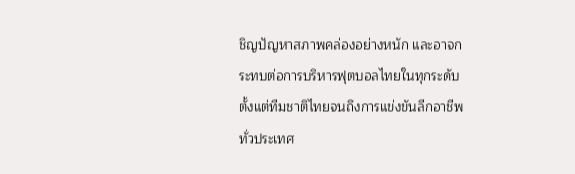ชิญปัญหาสภาพคล่องอย่างหนัก และอาจกระทบต่อการบริหารฟุตบอลไทยในทุกระดับ ตั้งแต่ทีมชาติไทยจนถึงการแข่งขันลีกอาชีพทั่วประเทศ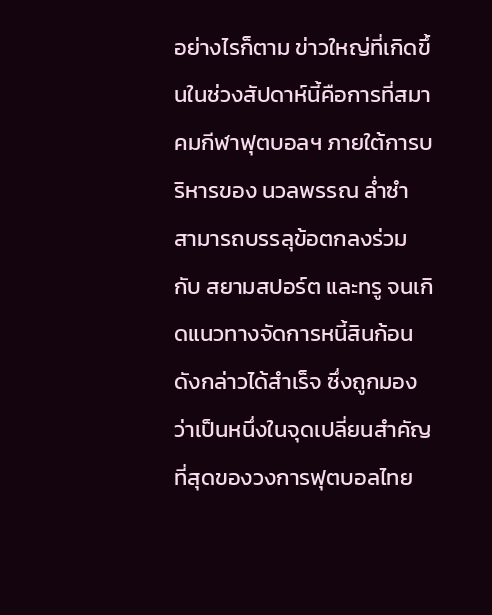อย่างไรก็ตาม ข่าวใหญ่ที่เกิดขึ้นในช่วงสัปดาห์นี้คือการที่สมาคมกีฬาฟุตบอลฯ ภายใต้การบริหารของ นวลพรรณ ล่ำซำ สามารถบรรลุข้อตกลงร่วมกับ สยามสปอร์ต และทรู จนเกิดแนวทางจัดการหนี้สินก้อนดังกล่าวได้สำเร็จ ซึ่งถูกมองว่าเป็นหนึ่งในจุดเปลี่ยนสำคัญที่สุดของวงการฟุตบอลไทย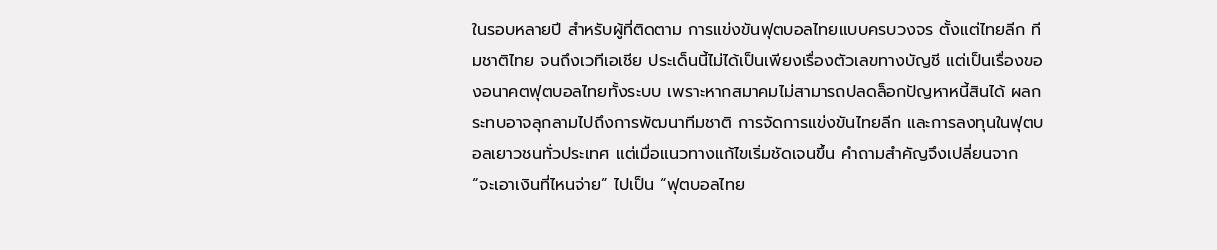ในรอบหลายปี สำหรับผู้ที่ติดตาม การแข่งขันฟุตบอลไทยแบบครบวงจร ตั้งแต่ไทยลีก ทีมชาติไทย จนถึงเวทีเอเชีย ประเด็นนี้ไม่ได้เป็นเพียงเรื่องตัวเลขทางบัญชี แต่เป็นเรื่องของอนาคตฟุตบอลไทยทั้งระบบ เพราะหากสมาคมไม่สามารถปลดล็อกปัญหาหนี้สินได้ ผลกระทบอาจลุกลามไปถึงการพัฒนาทีมชาติ การจัดการแข่งขันไทยลีก และการลงทุนในฟุตบอลเยาวชนทั่วประเทศ แต่เมื่อแนวทางแก้ไขเริ่มชัดเจนขึ้น คำถามสำคัญจึงเปลี่ยนจาก “จะเอาเงินที่ไหนจ่าย” ไปเป็น “ฟุตบอลไทย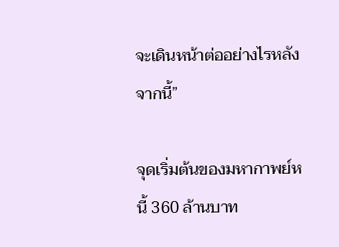จะเดินหน้าต่ออย่างไรหลังจากนี้”

จุดเริ่มต้นของมหากาพย์หนี้ 360 ล้านบาท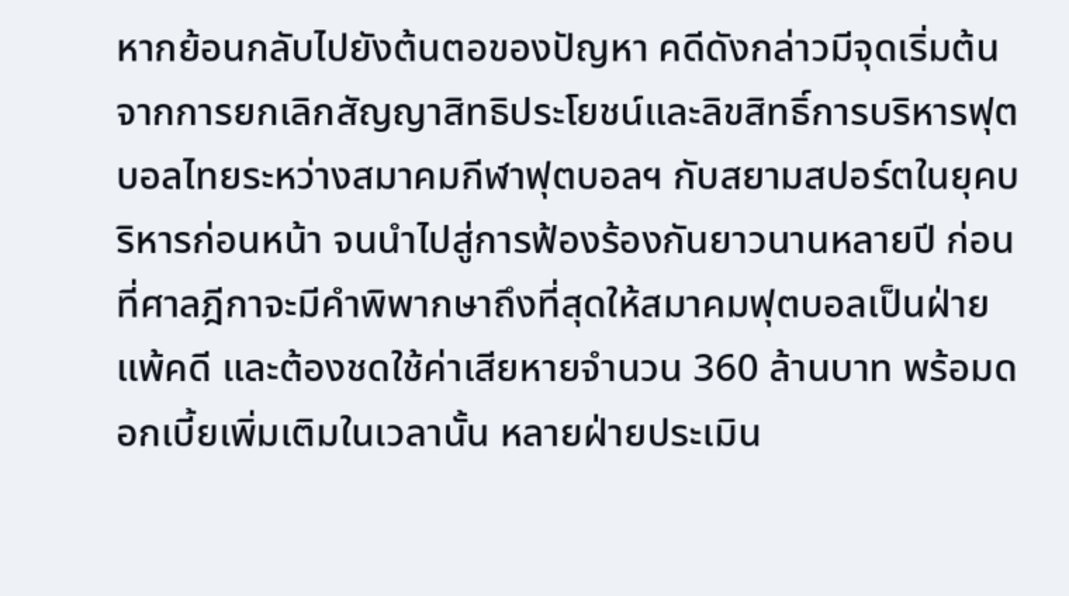หากย้อนกลับไปยังต้นตอของปัญหา คดีดังกล่าวมีจุดเริ่มต้นจากการยกเลิกสัญญาสิทธิประโยชน์และลิขสิทธิ์การบริหารฟุตบอลไทยระหว่างสมาคมกีฬาฟุตบอลฯ กับสยามสปอร์ตในยุคบริหารก่อนหน้า จนนำไปสู่การฟ้องร้องกันยาวนานหลายปี ก่อนที่ศาลฎีกาจะมีคำพิพากษาถึงที่สุดให้สมาคมฟุตบอลเป็นฝ่ายแพ้คดี และต้องชดใช้ค่าเสียหายจำนวน 360 ล้านบาท พร้อมดอกเบี้ยเพิ่มเติมในเวลานั้น หลายฝ่ายประเมิน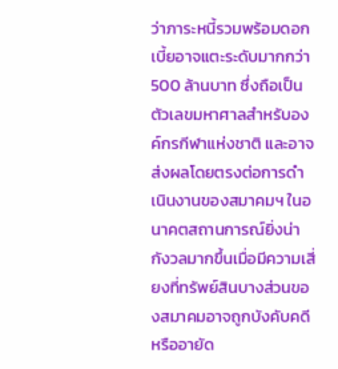ว่าภาระหนี้รวมพร้อมดอกเบี้ยอาจแตะระดับมากกว่า 500 ล้านบาท ซึ่งถือเป็นตัวเลขมหาศาลสำหรับองค์กรกีฬาแห่งชาติ และอาจส่งผลโดยตรงต่อการดำเนินงานของสมาคมฯ ในอนาคตสถานการณ์ยิ่งน่ากังวลมากขึ้นเมื่อมีความเสี่ยงที่ทรัพย์สินบางส่วนของสมาคมอาจถูกบังคับคดีหรืออายัด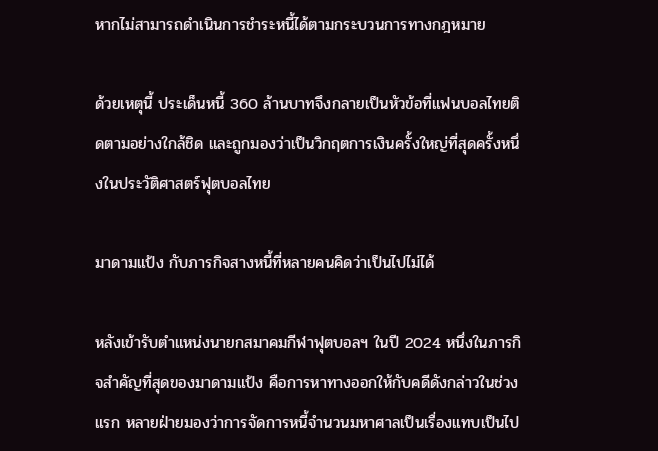หากไม่สามารถดำเนินการชำระหนี้ได้ตามกระบวนการทางกฎหมาย

ด้วยเหตุนี้ ประเด็นหนี้ 360 ล้านบาทจึงกลายเป็นหัวข้อที่แฟนบอลไทยติดตามอย่างใกล้ชิด และถูกมองว่าเป็นวิกฤตการเงินครั้งใหญ่ที่สุดครั้งหนึ่งในประวัติศาสตร์ฟุตบอลไทย

มาดามแป้ง กับภารกิจสางหนี้ที่หลายคนคิดว่าเป็นไปไม่ได้

หลังเข้ารับตำแหน่งนายกสมาคมกีฬาฟุตบอลฯ ในปี 2024 หนึ่งในภารกิจสำคัญที่สุดของมาดามแป้ง คือการหาทางออกให้กับคดีดังกล่าวในช่วงแรก หลายฝ่ายมองว่าการจัดการหนี้จำนวนมหาศาลเป็นเรื่องแทบเป็นไป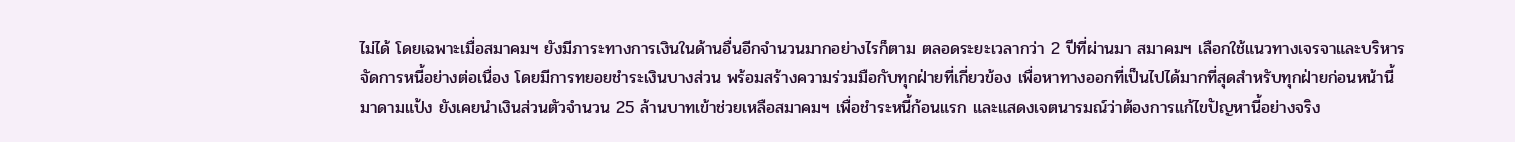ไม่ได้ โดยเฉพาะเมื่อสมาคมฯ ยังมีภาระทางการเงินในด้านอื่นอีกจำนวนมากอย่างไรก็ตาม ตลอดระยะเวลากว่า 2 ปีที่ผ่านมา สมาคมฯ เลือกใช้แนวทางเจรจาและบริหารจัดการหนี้อย่างต่อเนื่อง โดยมีการทยอยชำระเงินบางส่วน พร้อมสร้างความร่วมมือกับทุกฝ่ายที่เกี่ยวข้อง เพื่อหาทางออกที่เป็นไปได้มากที่สุดสำหรับทุกฝ่ายก่อนหน้านี้ มาดามแป้ง ยังเคยนำเงินส่วนตัวจำนวน 25 ล้านบาทเข้าช่วยเหลือสมาคมฯ เพื่อชำระหนี้ก้อนแรก และแสดงเจตนารมณ์ว่าต้องการแก้ไขปัญหานี้อย่างจริง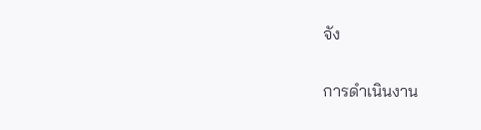จัง

การดำเนินงาน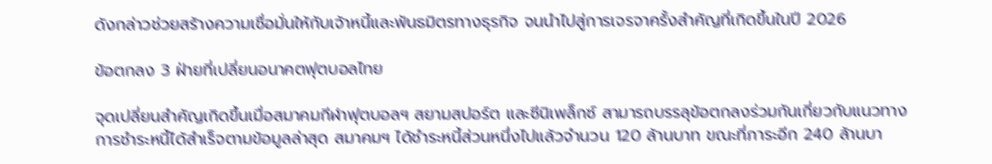ดังกล่าวช่วยสร้างความเชื่อมั่นให้กับเจ้าหนี้และพันธมิตรทางธุรกิจ จนนำไปสู่การเจรจาครั้งสำคัญที่เกิดขึ้นในปี 2026

ข้อตกลง 3 ฝ่ายที่เปลี่ยนอนาคตฟุตบอลไทย

จุดเปลี่ยนสำคัญเกิดขึ้นเมื่อสมาคมกีฬาฟุตบอลฯ สยามสปอร์ต และซีนิเพล็กซ์ สามารถบรรลุข้อตกลงร่วมกันเกี่ยวกับแนวทางการชำระหนี้ได้สำเร็จตามข้อมูลล่าสุด สมาคมฯ ได้ชำระหนี้ส่วนหนึ่งไปแล้วจำนวน 120 ล้านบาท ขณะที่ภาระอีก 240 ล้านบา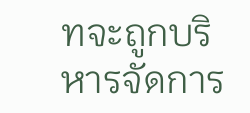ทจะถูกบริหารจัดการ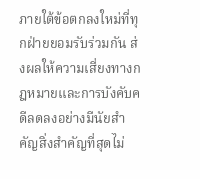ภายใต้ข้อตกลงใหม่ที่ทุกฝ่ายยอมรับร่วมกัน ส่งผลให้ความเสี่ยงทางกฎหมายและการบังคับคดีลดลงอย่างมีนัยสำคัญสิ่งสำคัญที่สุดไม่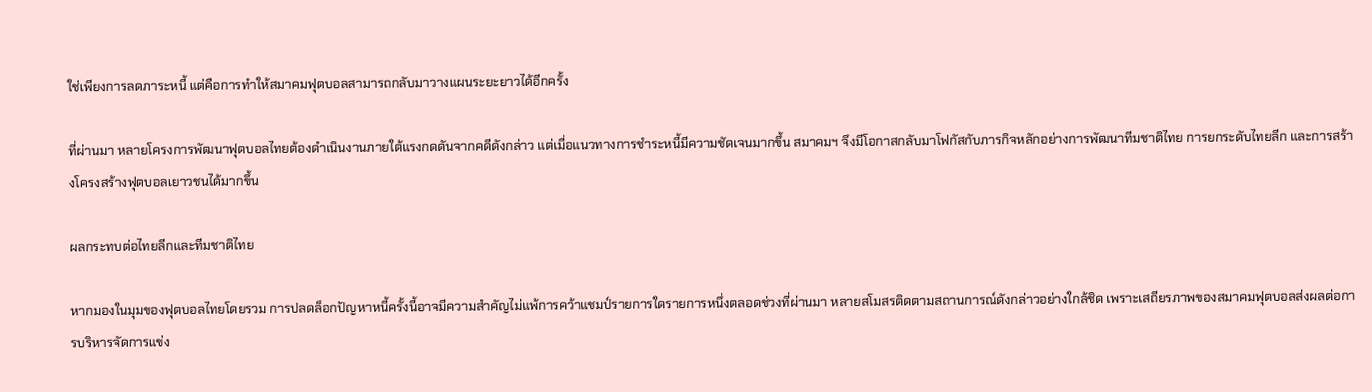ใช่เพียงการลดภาระหนี้ แต่คือการทำให้สมาคมฟุตบอลสามารถกลับมาวางแผนระยะยาวได้อีกครั้ง

ที่ผ่านมา หลายโครงการพัฒนาฟุตบอลไทยต้องดำเนินงานภายใต้แรงกดดันจากคดีดังกล่าว แต่เมื่อแนวทางการชำระหนี้มีความชัดเจนมากขึ้น สมาคมฯ จึงมีโอกาสกลับมาโฟกัสกับภารกิจหลักอย่างการพัฒนาทีมชาติไทย การยกระดับไทยลีก และการสร้างโครงสร้างฟุตบอลเยาวชนได้มากขึ้น

ผลกระทบต่อไทยลีกและทีมชาติไทย

หากมองในมุมของฟุตบอลไทยโดยรวม การปลดล็อกปัญหาหนี้ครั้งนี้อาจมีความสำคัญไม่แพ้การคว้าแชมป์รายการใดรายการหนึ่งตลอดช่วงที่ผ่านมา หลายสโมสรติดตามสถานการณ์ดังกล่าวอย่างใกล้ชิด เพราะเสถียรภาพของสมาคมฟุตบอลส่งผลต่อการบริหารจัดการแข่ง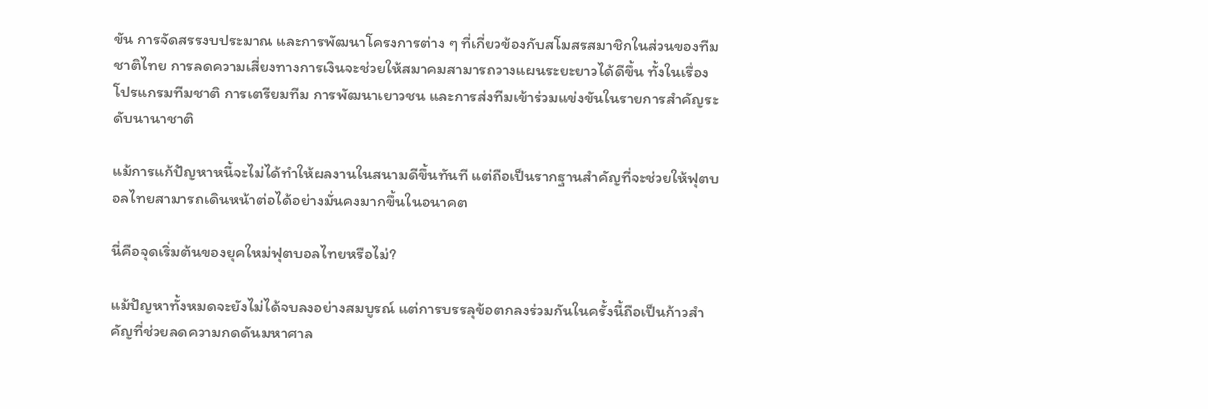ขัน การจัดสรรงบประมาณ และการพัฒนาโครงการต่าง ๆ ที่เกี่ยวข้องกับสโมสรสมาชิกในส่วนของทีมชาติไทย การลดความเสี่ยงทางการเงินจะช่วยให้สมาคมสามารถวางแผนระยะยาวได้ดีขึ้น ทั้งในเรื่องโปรแกรมทีมชาติ การเตรียมทีม การพัฒนาเยาวชน และการส่งทีมเข้าร่วมแข่งขันในรายการสำคัญระดับนานาชาติ

แม้การแก้ปัญหาหนี้จะไม่ได้ทำให้ผลงานในสนามดีขึ้นทันที แต่ถือเป็นรากฐานสำคัญที่จะช่วยให้ฟุตบอลไทยสามารถเดินหน้าต่อได้อย่างมั่นคงมากขึ้นในอนาคต

นี่คือจุดเริ่มต้นของยุคใหม่ฟุตบอลไทยหรือไม่?

แม้ปัญหาทั้งหมดจะยังไม่ได้จบลงอย่างสมบูรณ์ แต่การบรรลุข้อตกลงร่วมกันในครั้งนี้ถือเป็นก้าวสำคัญที่ช่วยลดความกดดันมหาศาล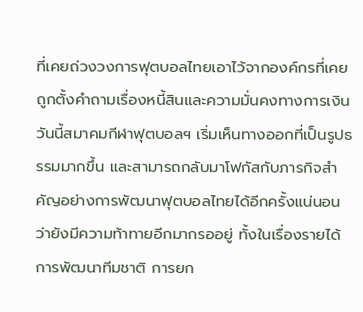ที่เคยถ่วงวงการฟุตบอลไทยเอาไว้จากองค์กรที่เคยถูกตั้งคำถามเรื่องหนี้สินและความมั่นคงทางการเงิน วันนี้สมาคมกีฬาฟุตบอลฯ เริ่มเห็นทางออกที่เป็นรูปธรรมมากขึ้น และสามารถกลับมาโฟกัสกับภารกิจสำคัญอย่างการพัฒนาฟุตบอลไทยได้อีกครั้งแน่นอนว่ายังมีความท้าทายอีกมากรออยู่ ทั้งในเรื่องรายได้ การพัฒนาทีมชาติ การยก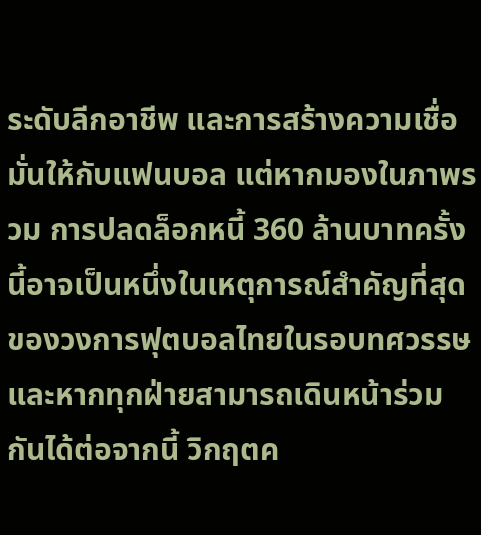ระดับลีกอาชีพ และการสร้างความเชื่อมั่นให้กับแฟนบอล แต่หากมองในภาพรวม การปลดล็อกหนี้ 360 ล้านบาทครั้งนี้อาจเป็นหนึ่งในเหตุการณ์สำคัญที่สุดของวงการฟุตบอลไทยในรอบทศวรรษและหากทุกฝ่ายสามารถเดินหน้าร่วมกันได้ต่อจากนี้ วิกฤตค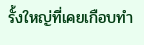รั้งใหญ่ที่เคยเกือบทำ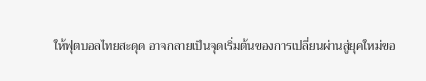ให้ฟุตบอลไทยสะดุด อาจกลายเป็นจุดเริ่มต้นของการเปลี่ยนผ่านสู่ยุคใหม่ขอ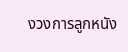งวงการลูกหนัง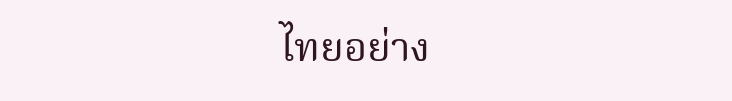ไทยอย่าง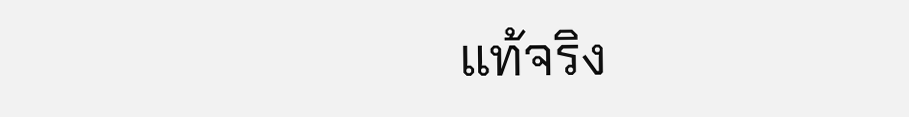แท้จริง